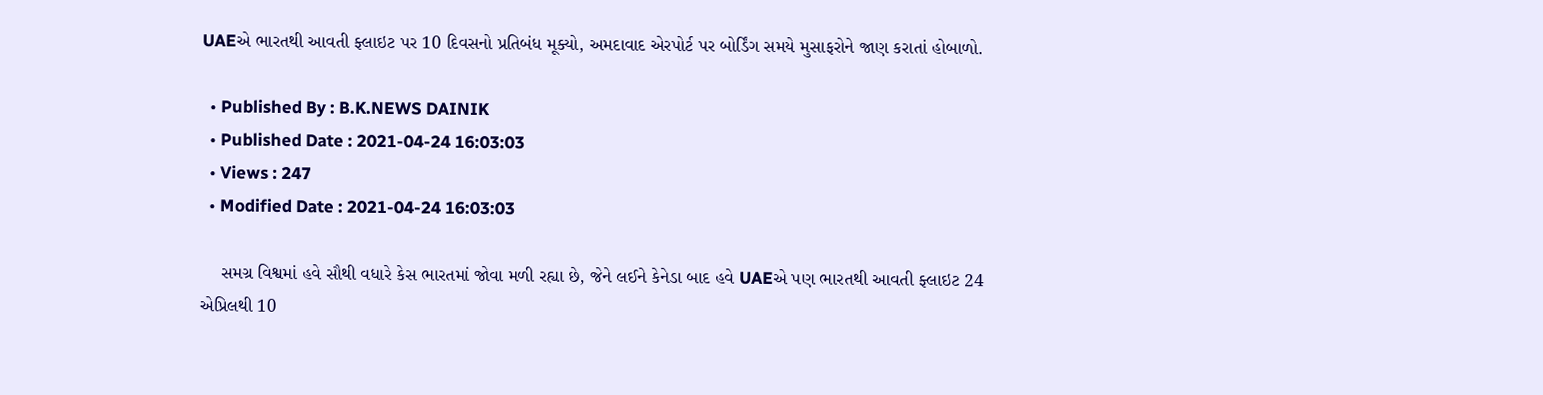UAEએ ભારતથી આવતી ફ્લાઇટ પર 10 દિવસનો પ્રતિબંધ મૂક્યો, અમદાવાદ એરપોર્ટ પર બોર્ડિંગ સમયે મુસાફરોને જાણ કરાતાં હોબાળો.

  • Published By : B.K.NEWS DAINIK
  • Published Date : 2021-04-24 16:03:03
  • Views : 247
  • Modified Date : 2021-04-24 16:03:03

    સમગ્ર વિશ્વમાં હવે સૌથી વધારે કેસ ભારતમાં જોવા મળી રહ્યા છે, જેને લઈને કેનેડા બાદ હવે UAEએ પણ ભારતથી આવતી ફ્લાઇટ 24 એપ્રિલથી 10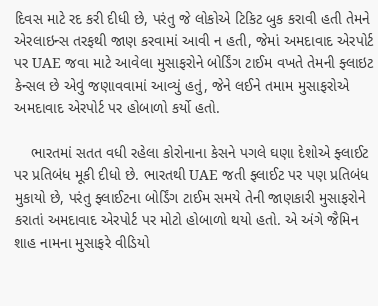દિવસ માટે રદ કરી દીધી છે, પરંતુ જે લોકોએ ટિકિટ બુક કરાવી હતી તેમને એરલાઇન્સ તરફથી જાણ કરવામાં આવી ન હતી, જેમાં અમદાવાદ એરપોર્ટ પર UAE જવા માટે આવેલા મુસાફરોને બોર્ડિંગ ટાઈમ વખતે તેમની ફ્લાઇટ કેન્સલ છે એવું જણાવવામાં આવ્યું હતું, જેને લઈને તમામ મુસાફરોએ અમદાવાદ એરપોર્ટ પર હોબાળો કર્યો હતો.

    ભારતમાં સતત વધી રહેલા કોરોનાના કેસને પગલે ઘણા દેશોએ ફ્લાઈટ પર પ્રતિબંધ મૂકી દીધો છે. ભારતથી UAE જતી ફ્લાઈટ પર પણ પ્રતિબંધ મુકાયો છે, પરંતુ ફ્લાઈટના બોર્ડિંગ ટાઈમ સમયે તેની જાણકારી મુસાફરોને કરાતાં અમદાવાદ એરપોર્ટ પર મોટો હોબાળો થયો હતો. એ અંગે જૈમિન શાહ નામના મુસાફરે વીડિયો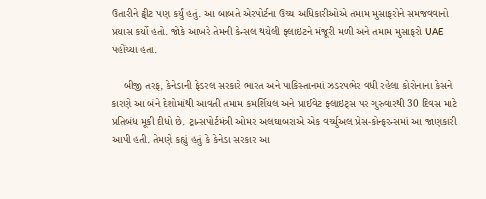ઉતારીને ટ્વીટ પણ કર્યું હતું. આ બાબતે એરપોર્ટના ઉચ્ચ અધિકારીઓએ તમામ મુસાફરોને સમજવવાનો પ્રયાસ કર્યો હતો. જોકે આખરે તેમની કેન્સલ થયેલી ફ્લાઇટને મંજૂરી મળી અને તમામ મુસાફરો UAE પહોંચ્યા હતા.

    બીજી તરફ, કેનેડાની ફેડરલ સરકારે ભારત અને પાકિસ્તાનમાં ઝડરપભેર વધી રહેલા કોરોનાના કેસને કારણે આ બંને દેશોમાંથી આવતી તમામ કમર્શિયલ અને પ્રાઈવેટ ફ્લાઇટ્સ પર ગુરુવારથી 30 દિવસ માટે પ્રતિબંધ મૂકી દીધો છે. ટ્રાન્સપોર્ટમંત્રી ઓમર અલઘાબરાએ એક વર્ચ્યુઅલ પ્રેસ-કોન્ફરન્સમાં આ જાણકારી આપી હતી. તેમણે કહ્યું હતું કે કેનેડા સરકાર આ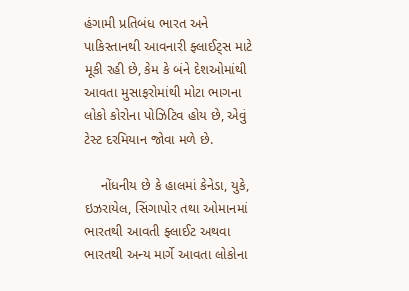હંગામી પ્રતિબંધ ભારત અને પાકિસ્તાનથી આવનારી ફ્લાઈટ્સ માટે મૂકી રહી છે, કેમ કે બંને દેશઓમાંથી આવતા મુસાફરોમાંથી મોટા ભાગના લોકો કોરોના પોઝિટિવ હોય છે, એવું ટેસ્ટ દરમિયાન જોવા મળે છે.

    નોંધનીય છે કે હાલમાં કેનેડા, યુકે, ઇઝરાયેલ, સિંગાપોર તથા ઓમાનમાં ભારતથી આવતી ફ્લાઈટ અથવા ભારતથી અન્ય માર્ગે આવતા લોકોના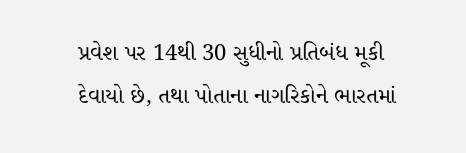પ્રવેશ પર 14થી 30 સુધીનો પ્રતિબંધ મૂકી દેવાયો છે, તથા પોતાના નાગરિકોને ભારતમાં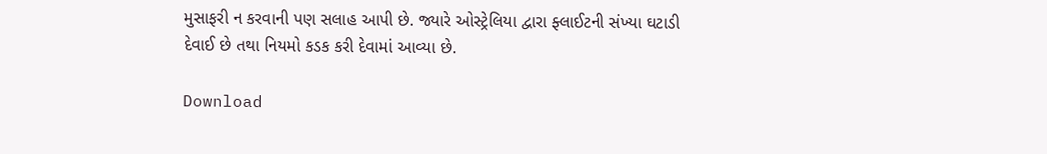મુસાફરી ન કરવાની પણ સલાહ આપી છે. જ્યારે ઓસ્ટ્રેલિયા દ્વારા ફ્લાઈટની સંખ્યા ઘટાડી દેવાઈ છે તથા નિયમો કડક કરી દેવામાં આવ્યા છે.

Download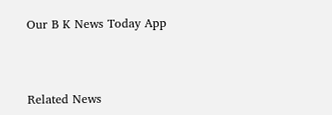Our B K News Today App



Related News